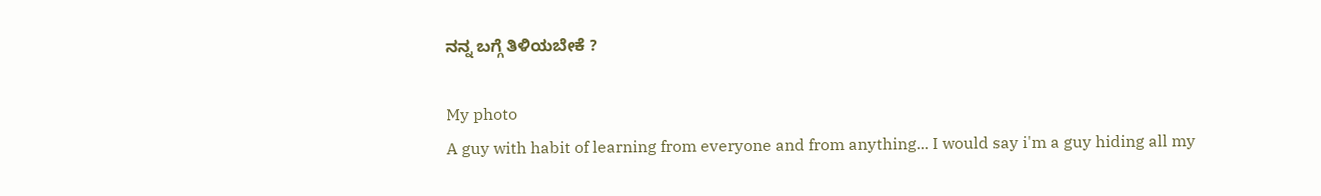ನನ್ನ ಬಗ್ಗೆ ತಿಳಿಯಬೇಕೆ ?

My photo
A guy with habit of learning from everyone and from anything... I would say i'm a guy hiding all my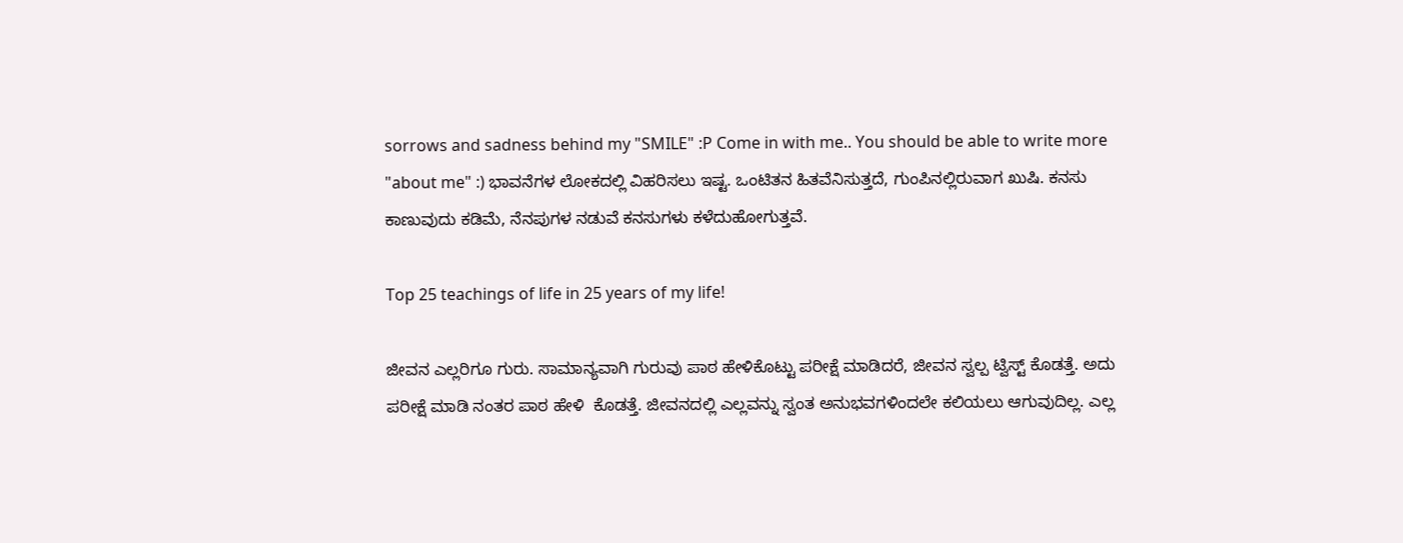sorrows and sadness behind my "SMILE" :P Come in with me.. You should be able to write more "about me" :) ಭಾವನೆಗಳ ಲೋಕದಲ್ಲಿ ವಿಹರಿಸಲು ಇಷ್ಟ. ಒಂಟಿತನ ಹಿತವೆನಿಸುತ್ತದೆ, ಗುಂಪಿನಲ್ಲಿರುವಾಗ ಖುಷಿ. ಕನಸು ಕಾಣುವುದು ಕಡಿಮೆ, ನೆನಪುಗಳ ನಡುವೆ ಕನಸುಗಳು ಕಳೆದುಹೋಗುತ್ತವೆ.

Top 25 teachings of life in 25 years of my life!

ಜೀವನ ಎಲ್ಲರಿಗೂ ಗುರು. ಸಾಮಾನ್ಯವಾಗಿ ಗುರುವು ಪಾಠ ಹೇಳಿಕೊಟ್ಟು ಪರೀಕ್ಷೆ ಮಾಡಿದರೆ, ಜೀವನ ಸ್ವಲ್ಪ ಟ್ವಿಸ್ಟ್ ಕೊಡತ್ತೆ. ಅದು ಪರೀಕ್ಷೆ ಮಾಡಿ ನಂತರ ಪಾಠ ಹೇಳಿ  ಕೊಡತ್ತೆ. ಜೀವನದಲ್ಲಿ ಎಲ್ಲವನ್ನು ಸ್ವಂತ ಅನುಭವಗಳಿಂದಲೇ ಕಲಿಯಲು ಆಗುವುದಿಲ್ಲ. ಎಲ್ಲ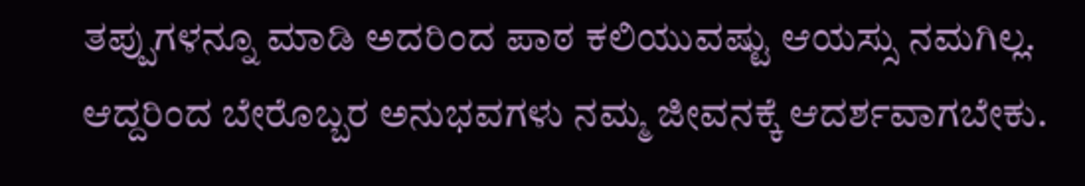ತಪ್ಪುಗಳನ್ನೂ ಮಾಡಿ ಅದರಿಂದ ಪಾಠ ಕಲಿಯುವಷ್ಟು ಆಯಸ್ಸು ನಮಗಿಲ್ಲ. ಆದ್ದರಿಂದ ಬೇರೊಬ್ಬರ ಅನುಭವಗಳು ನಮ್ಮ ಜೀವನಕ್ಕೆ ಆದರ್ಶವಾಗಬೇಕು.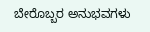ಬೇರೊಬ್ಬರ ಅನುಭವಗಳು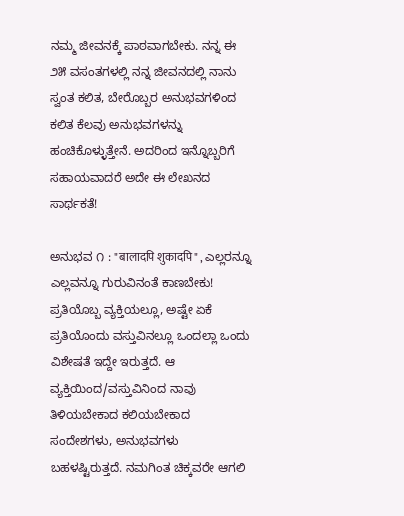ನಮ್ಮ ಜೀವನಕ್ಕೆ ಪಾಠವಾಗಬೇಕು. ನನ್ನ ಈ ೨೫ ವಸಂತಗಳಲ್ಲಿ ನನ್ನ ಜೀವನದಲ್ಲಿ ನಾನು ಸ್ವಂತ ಕಲಿತ, ಬೇರೊಬ್ಬರ ಅನುಭವಗಳಿಂದ ಕಲಿತ ಕೆಲವು ಅನುಭವಗಳನ್ನು ಹಂಚಿಕೊಳ್ಳುತ್ತೇನೆ. ಅದರಿಂದ ಇನ್ನೊಬ್ಬರಿಗೆ ಸಹಾಯವಾದರೆ ಅದೇ ಈ ಲೇಖನದ ಸಾರ್ಥಕತೆ!

ಅನುಭವ ೧ : "बालादपि शुकादपि" , ಎಲ್ಲರನ್ನೂ ಎಲ್ಲವನ್ನೂ ಗುರುವಿನಂತೆ ಕಾಣಬೇಕು!
ಪ್ರತಿಯೊಬ್ಬ ವ್ಯಕ್ತಿಯಲ್ಲೂ, ಅಷ್ಟೇ ಏಕೆ ಪ್ರತಿಯೊಂದು ವಸ್ತುವಿನಲ್ಲೂ ಒಂದಲ್ಲಾ ಒಂದು ವಿಶೇಷತೆ ಇದ್ದೇ ಇರುತ್ತದೆ. ಆ ವ್ಯಕ್ತಿಯಿಂದ/ವಸ್ತುವಿನಿಂದ ನಾವು ತಿಳಿಯಬೇಕಾದ ಕಲಿಯಬೇಕಾದ ಸಂದೇಶಗಳು, ಅನುಭವಗಳು ಬಹಳಷ್ಟಿರುತ್ತದೆ. ನಮಗಿಂತ ಚಿಕ್ಕವರೇ ಆಗಲಿ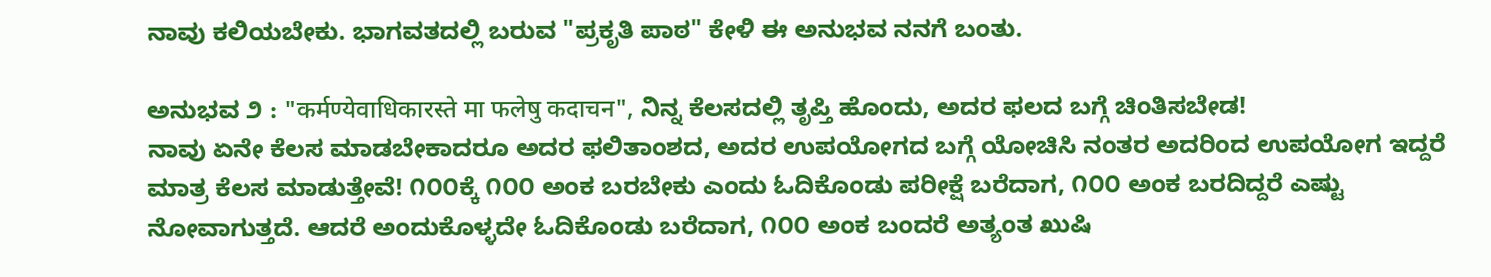ನಾವು ಕಲಿಯಬೇಕು. ಭಾಗವತದಲ್ಲಿ ಬರುವ "ಪ್ರಕೃತಿ ಪಾಠ" ಕೇಳಿ ಈ ಅನುಭವ ನನಗೆ ಬಂತು.

ಅನುಭವ ೨ : "कर्मण्येवाधिकारस्ते मा फलेषु कदाचन", ನಿನ್ನ ಕೆಲಸದಲ್ಲಿ ತೃಪ್ತಿ ಹೊಂದು, ಅದರ ಫಲದ ಬಗ್ಗೆ ಚಿಂತಿಸಬೇಡ!
ನಾವು ಏನೇ ಕೆಲಸ ಮಾಡಬೇಕಾದರೂ ಅದರ ಫಲಿತಾಂಶದ, ಅದರ ಉಪಯೋಗದ ಬಗ್ಗೆ ಯೋಚಿಸಿ ನಂತರ ಅದರಿಂದ ಉಪಯೋಗ ಇದ್ದರೆ ಮಾತ್ರ ಕೆಲಸ ಮಾಡುತ್ತೇವೆ! ೧೦೦ಕ್ಕೆ ೧೦೦ ಅಂಕ ಬರಬೇಕು ಎಂದು ಓದಿಕೊಂಡು ಪರೀಕ್ಷೆ ಬರೆದಾಗ, ೧೦೦ ಅಂಕ ಬರದಿದ್ದರೆ ಎಷ್ಟು ನೋವಾಗುತ್ತದೆ. ಆದರೆ ಅಂದುಕೊಳ್ಳದೇ ಓದಿಕೊಂಡು ಬರೆದಾಗ, ೧೦೦ ಅಂಕ ಬಂದರೆ ಅತ್ಯಂತ ಖುಷಿ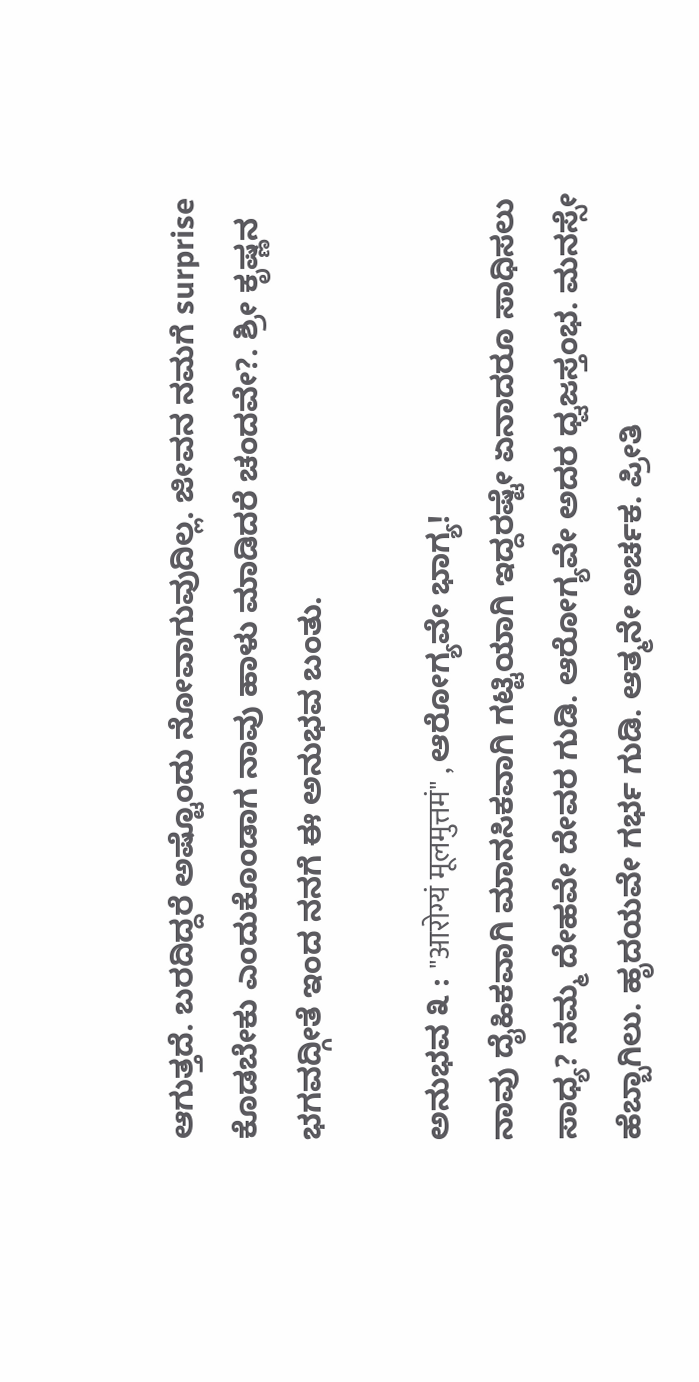ಆಗುತ್ತದೆ. ಬರದಿದ್ದರೆ ಅಷ್ಟೊಂದು ನೋವಾಗುವುದಿಲ್ಲ. ಜೀವನ ನಮಗೆ surprise ಕೊಡಬೇಕು ಎಂದುಕೊಂಡಾಗ ನಾವು ಹಾಳು ಮಾಡಿದರೆ ಚಂದವೇ?. ಶ್ರೀ ಕೃಷ್ಣನ ಭಗವದ್ಗೀತೆ ಇಂದ ನನಗೆ ಈ ಅನುಭವ ಬಂತು.

ಅನುಭವ ೩ : "आरोग्यं मूलमुत्तमं" , ಆರೋಗ್ಯವೇ ಭಾಗ್ಯ!
ನಾವು ದೈಹಿಕವಾಗಿ ಮಾನಸಿಕವಾಗಿ ಗಟ್ಟಿಯಾಗಿ ಇದ್ದರಷ್ಟೇ ಏನಾದರೂ ಸಾಧಿಸಲು ಸಾಧ್ಯ? ನಮ್ಮ ದೇಹವೇ ದೇವರ ಗುಡಿ. ಆರೋಗ್ಯವೇ ಅದರ ಧ್ವಜಸ್ತಂಭ. ಮನಸ್ಸೇ ಹೆಬ್ಬಾಗಿಲು. ಹೃದಯವೇ ಗರ್ಭ ಗುಡಿ. ಆತ್ಮನೇ ಅರ್ಚಕ. ಪ್ರೀತಿ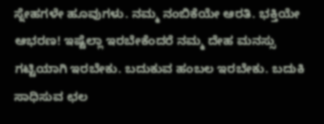ಸ್ನೇಹಗಳೇ ಹೂವುಗಳು. ನಮ್ಮ ನಂಬಿಕೆಯೇ ಆರತಿ. ಭಕ್ತಿಯೇ ಆಭರಣ! ಇಷ್ಟೆಲ್ಲಾ ಇರಬೇಕೆಂದರೆ ನಮ್ಮ ದೇಹ ಮನಸ್ಸು ಗಟ್ಟಿಯಾಗಿ ಇರಬೇಕು. ಬದುಕುವ ಹಂಬಲ ಇರಬೇಕು. ಬದುಕಿ ಸಾಧಿಸುವ ಛಲ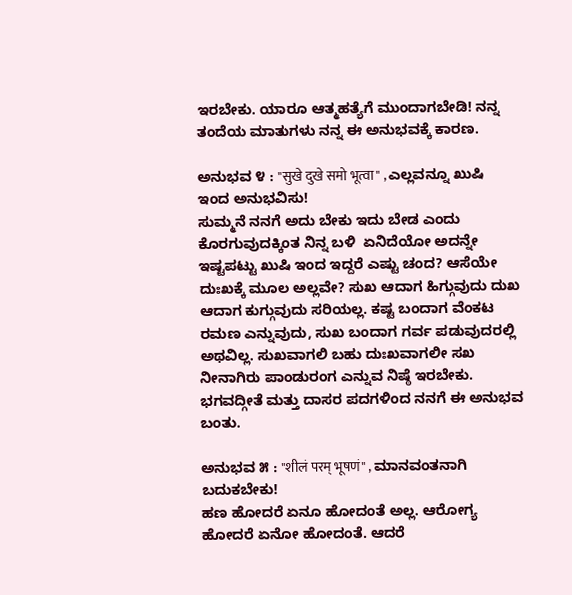ಇರಬೇಕು. ಯಾರೂ ಆತ್ಮಹತ್ಯೆಗೆ ಮುಂದಾಗಬೇಡಿ! ನನ್ನ ತಂದೆಯ ಮಾತುಗಳು ನನ್ನ ಈ ಅನುಭವಕ್ಕೆ ಕಾರಣ.

ಅನುಭವ ೪ : "सुखे दुखे समो भूत्वा" , ಎಲ್ಲವನ್ನೂ ಖುಷಿ ಇಂದ ಅನುಭವಿಸು!
ಸುಮ್ಮನೆ ನನಗೆ ಅದು ಬೇಕು ಇದು ಬೇಡ ಎಂದು ಕೊರಗುವುದಕ್ಕಿಂತ ನಿನ್ನ ಬಳಿ  ಏನಿದೆಯೋ ಅದನ್ನೇ ಇಷ್ಟಪಟ್ಟು ಖುಷಿ ಇಂದ ಇದ್ದರೆ ಎಷ್ಟು ಚಂದ? ಆಸೆಯೇ ದುಃಖಕ್ಕೆ ಮೂಲ ಅಲ್ಲವೇ? ಸುಖ ಆದಾಗ ಹಿಗ್ಗುವುದು ದುಖ ಆದಾಗ ಕುಗ್ಗುವುದು ಸರಿಯಲ್ಲ. ಕಷ್ಟ ಬಂದಾಗ ವೆಂಕಟ ರಮಣ ಎನ್ನುವುದು, ಸುಖ ಬಂದಾಗ ಗರ್ವ ಪಡುವುದರಲ್ಲಿ ಅಥವಿಲ್ಲ. ಸುಖವಾಗಲಿ ಬಹು ದುಃಖವಾಗಲೀ ಸಖ ನೀನಾಗಿರು ಪಾಂಡುರಂಗ ಎನ್ನುವ ನಿಷ್ಠೆ ಇರಬೇಕು. ಭಗವದ್ಗೀತೆ ಮತ್ತು ದಾಸರ ಪದಗಳಿಂದ ನನಗೆ ಈ ಅನುಭವ ಬಂತು.

ಅನುಭವ ೫ : "शीलं परम् भूषणं" , ಮಾನವಂತನಾಗಿ ಬದುಕಬೇಕು!
ಹಣ ಹೋದರೆ ಏನೂ ಹೋದಂತೆ ಅಲ್ಲ. ಆರೋಗ್ಯ ಹೋದರೆ ಏನೋ ಹೋದಂತೆ. ಆದರೆ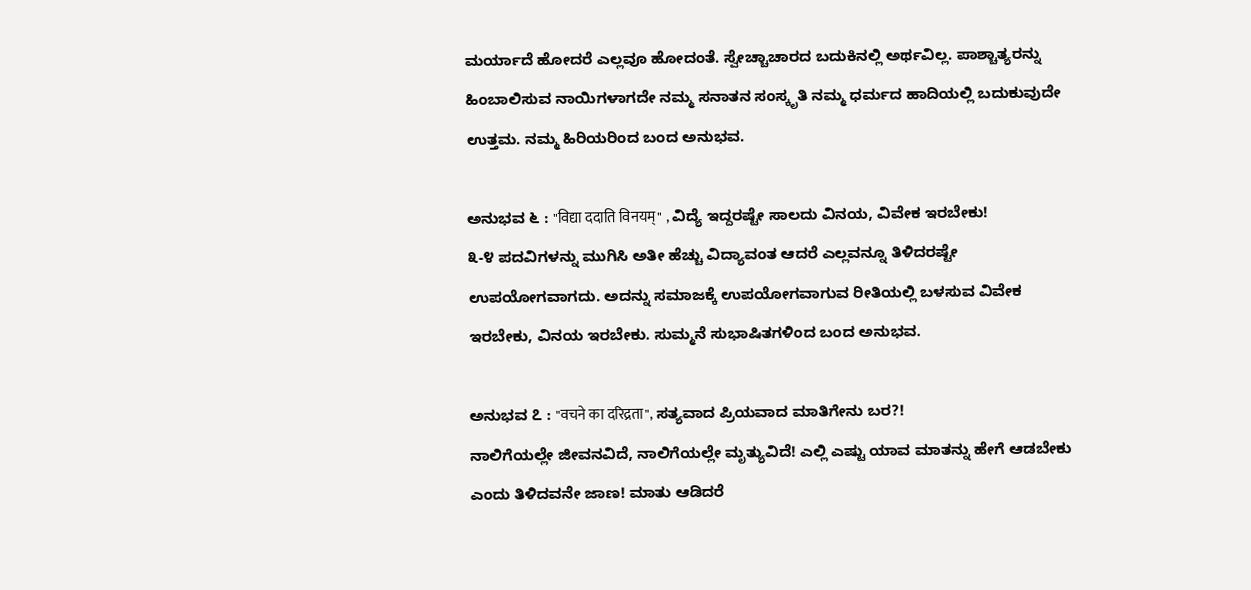ಮರ್ಯಾದೆ ಹೋದರೆ ಎಲ್ಲವೂ ಹೋದಂತೆ. ಸ್ವೇಚ್ಚಾಚಾರದ ಬದುಕಿನಲ್ಲಿ ಅರ್ಥವಿಲ್ಲ. ಪಾಶ್ಚಾತ್ಯರನ್ನು ಹಿಂಬಾಲಿಸುವ ನಾಯಿಗಳಾಗದೇ ನಮ್ಮ ಸನಾತನ ಸಂಸ್ಕೃತಿ ನಮ್ಮ ಧರ್ಮದ ಹಾದಿಯಲ್ಲಿ ಬದುಕುವುದೇ ಉತ್ತಮ. ನಮ್ಮ ಹಿರಿಯರಿಂದ ಬಂದ ಅನುಭವ.

ಅನುಭವ ೬ : "विद्या ददाति विनयम्" , ವಿದ್ಯೆ ಇದ್ದರಷ್ಟೇ ಸಾಲದು ವಿನಯ, ವಿವೇಕ ಇರಬೇಕು!
೩-೪ ಪದವಿಗಳನ್ನು ಮುಗಿಸಿ ಅತೀ ಹೆಚ್ಚು ವಿದ್ಯಾವಂತ ಆದರೆ ಎಲ್ಲವನ್ನೂ ತಿಳಿದರಷ್ಟೇ ಉಪಯೋಗವಾಗದು. ಅದನ್ನು ಸಮಾಜಕ್ಕೆ ಉಪಯೋಗವಾಗುವ ರೀತಿಯಲ್ಲಿ ಬಳಸುವ ವಿವೇಕ ಇರಬೇಕು, ವಿನಯ ಇರಬೇಕು. ಸುಮ್ಮನೆ ಸುಭಾಷಿತಗಳಿಂದ ಬಂದ ಅನುಭವ.

ಅನುಭವ ೭ : "वचने का दरिद्रता", ಸತ್ಯವಾದ ಪ್ರಿಯವಾದ ಮಾತಿಗೇನು ಬರ?!
ನಾಲಿಗೆಯಲ್ಲೇ ಜೀವನವಿದೆ, ನಾಲಿಗೆಯಲ್ಲೇ ಮೃತ್ಯುವಿದೆ! ಎಲ್ಲಿ ಎಷ್ಟು ಯಾವ ಮಾತನ್ನು ಹೇಗೆ ಆಡಬೇಕು ಎಂದು ತಿಳಿದವನೇ ಜಾಣ! ಮಾತು ಆಡಿದರೆ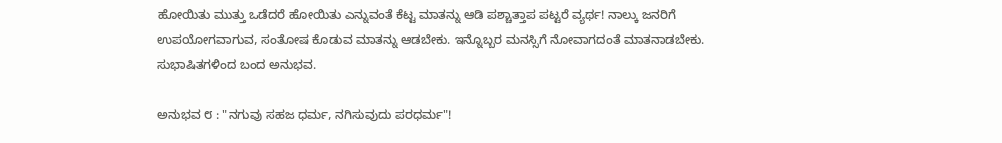ಹೋಯಿತು ಮುತ್ತು ಒಡೆದರೆ ಹೋಯಿತು ಎನ್ನುವಂತೆ ಕೆಟ್ಟ ಮಾತನ್ನು ಆಡಿ ಪಶ್ಚಾತ್ತಾಪ ಪಟ್ಟರೆ ವ್ಯರ್ಥ! ನಾಲ್ಕು ಜನರಿಗೆ ಉಪಯೋಗವಾಗುವ, ಸಂತೋಷ ಕೊಡುವ ಮಾತನ್ನು ಆಡಬೇಕು. ಇನ್ನೊಬ್ಬರ ಮನಸ್ಸಿಗೆ ನೋವಾಗದಂತೆ ಮಾತನಾಡಬೇಕು. ಸುಭಾಷಿತಗಳಿಂದ ಬಂದ ಅನುಭವ.

ಅನುಭವ ೮ : "ನಗುವು ಸಹಜ ಧರ್ಮ, ನಗಿಸುವುದು ಪರಧರ್ಮ"!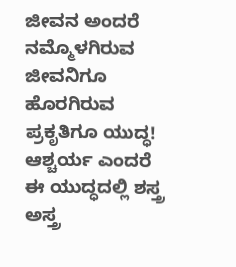ಜೀವನ ಅಂದರೆ ನಮ್ಮೊಳಗಿರುವ ಜೀವನಿಗೂ ಹೊರಗಿರುವ ಪ್ರಕೃತಿಗೂ ಯುದ್ಧ! ಆಶ್ಚರ್ಯ ಎಂದರೆ ಈ ಯುದ್ಧದಲ್ಲಿ ಶಸ್ತ್ರ ಅಸ್ತ್ರ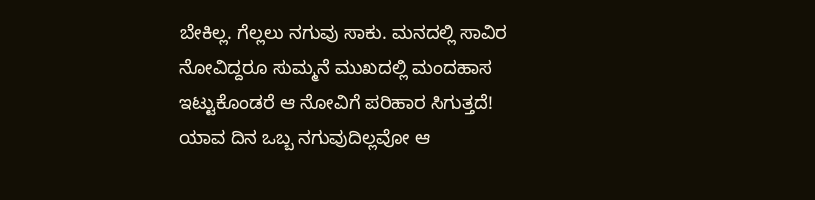ಬೇಕಿಲ್ಲ. ಗೆಲ್ಲಲು ನಗುವು ಸಾಕು. ಮನದಲ್ಲಿ ಸಾವಿರ ನೋವಿದ್ದರೂ ಸುಮ್ಮನೆ ಮುಖದಲ್ಲಿ ಮಂದಹಾಸ ಇಟ್ಟುಕೊಂಡರೆ ಆ ನೋವಿಗೆ ಪರಿಹಾರ ಸಿಗುತ್ತದೆ! ಯಾವ ದಿನ ಒಬ್ಬ ನಗುವುದಿಲ್ಲವೋ ಆ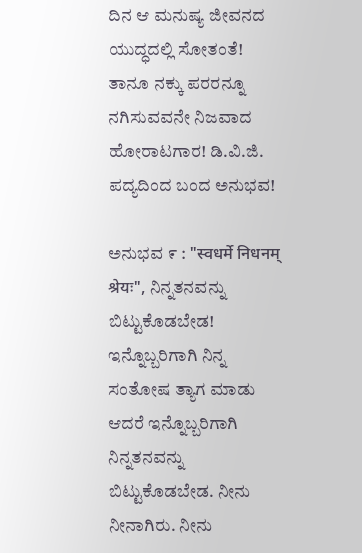ದಿನ ಆ ಮನುಷ್ಯ ಜೀವನದ ಯುದ್ಧದಲ್ಲಿ ಸೋತಂತೆ! ತಾನೂ ನಕ್ಕು ಪರರನ್ನೂ ನಗಿಸುವವನೇ ನಿಜವಾದ ಹೋರಾಟಗಾರ! ಡಿ.ವಿ.ಜಿ. ಪದ್ಯದಿಂದ ಬಂದ ಅನುಭವ!

ಅನುಭವ ೯ : "स्वधर्मे निधनम् श्रेयः", ನಿನ್ನತನವನ್ನು ಬಿಟ್ಟುಕೊಡಬೇಡ!
ಇನ್ನೊಬ್ಬರಿಗಾಗಿ ನಿನ್ನ ಸಂತೋಷ ತ್ಯಾಗ ಮಾಡು ಆದರೆ ಇನ್ನೊಬ್ಬರಿಗಾಗಿ ನಿನ್ನತನವನ್ನು ಬಿಟ್ಟುಕೊಡಬೇಡ. ನೀನು ನೀನಾಗಿರು. ನೀನು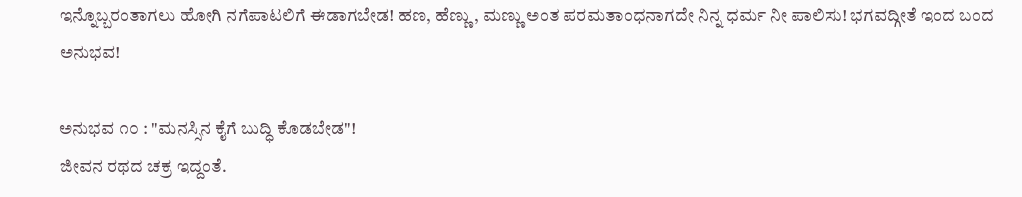ಇನ್ನೊಬ್ಬರಂತಾಗಲು ಹೋಗಿ ನಗೆಪಾಟಲಿಗೆ ಈಡಾಗಬೇಡ! ಹಣ, ಹೆಣ್ಣು, ಮಣ್ಣು ಅಂತ ಪರಮತಾಂಧನಾಗದೇ ನಿನ್ನ ಧರ್ಮ ನೀ ಪಾಲಿಸು! ಭಗವದ್ಗೀತೆ ಇಂದ ಬಂದ ಅನುಭವ!

ಅನುಭವ ೧೦ : "ಮನಸ್ಸಿನ ಕೈಗೆ ಬುದ್ಧಿ ಕೊಡಬೇಡ"!
ಜೀವನ ರಥದ ಚಕ್ರ ಇದ್ದಂತೆ.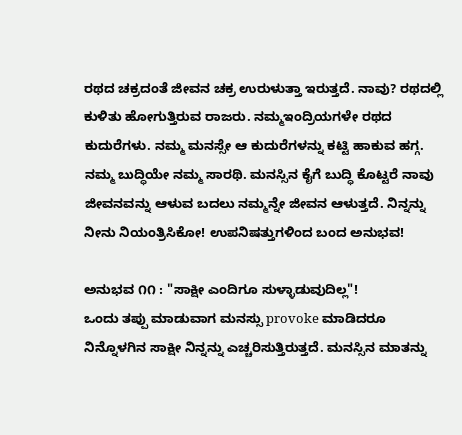ರಥದ ಚಕ್ರದಂತೆ ಜೀವನ ಚಕ್ರ ಉರುಳುತ್ತಾ ಇರುತ್ತದೆ. ನಾವು? ರಥದಲ್ಲಿ ಕುಳಿತು ಹೋಗುತ್ತಿರುವ ರಾಜರು. ನಮ್ಮಇಂದ್ರಿಯಗಳೇ ರಥದ ಕುದುರೆಗಳು. ನಮ್ಮ ಮನಸ್ಸೇ ಆ ಕುದುರೆಗಳನ್ನು ಕಟ್ಟಿ ಹಾಕುವ ಹಗ್ಗ. ನಮ್ಮ ಬುದ್ಧಿಯೇ ನಮ್ಮ ಸಾರಥಿ. ಮನಸ್ಸಿನ ಕೈಗೆ ಬುದ್ಧಿ ಕೊಟ್ಟರೆ ನಾವು ಜೀವನವನ್ನು ಆಳುವ ಬದಲು ನಮ್ಮನ್ನೇ ಜೀವನ ಆಳುತ್ತದೆ. ನಿನ್ನನ್ನು ನೀನು ನಿಯಂತ್ರಿಸಿಕೋ! ಉಪನಿಷತ್ತುಗಳಿಂದ ಬಂದ ಅನುಭವ!

ಅನುಭವ ೧೧ : "ಸಾಕ್ಷೀ ಎಂದಿಗೂ ಸುಳ್ಳಾಡುವುದಿಲ್ಲ"!
ಒಂದು ತಪ್ಪು ಮಾಡುವಾಗ ಮನಸ್ಸು provoke ಮಾಡಿದರೂ ನಿನ್ನೊಳಗಿನ ಸಾಕ್ಷೀ ನಿನ್ನನ್ನು ಎಚ್ಚರಿಸುತ್ತಿರುತ್ತದೆ. ಮನಸ್ಸಿನ ಮಾತನ್ನು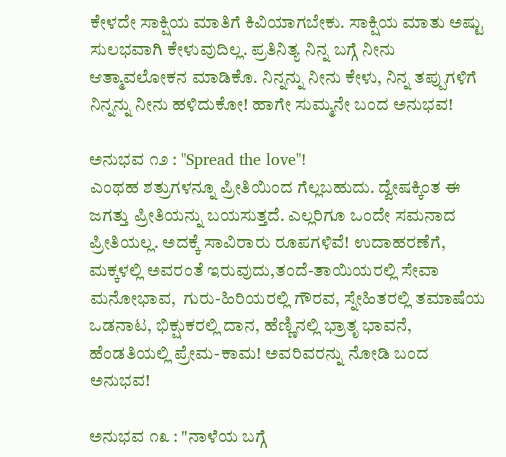ಕೇಳದೇ ಸಾಕ್ಷಿಯ ಮಾತಿಗೆ ಕಿವಿಯಾಗಬೇಕು. ಸಾಕ್ಷಿಯ ಮಾತು ಅಷ್ಟು ಸುಲಭವಾಗಿ ಕೇಳುವುದಿಲ್ಲ. ಪ್ರತಿನಿತ್ಯ ನಿನ್ನ ಬಗ್ಗೆ ನೀನು ಆತ್ಮಾವಲೋಕನ ಮಾಡಿಕೊ. ನಿನ್ನನ್ನು ನೀನು ಕೇಳು, ನಿನ್ನ ತಪ್ಪುಗಳಿಗೆ ನಿನ್ನನ್ನು ನೀನು ಹಳಿದುಕೋ! ಹಾಗೇ ಸುಮ್ಮನೇ ಬಂದ ಅನುಭವ!

ಅನುಭವ ೧೨ : "Spread the love"!
ಎಂಥಹ ಶತ್ರುಗಳನ್ನೂ ಪ್ರೀತಿಯಿಂದ ಗೆಲ್ಲಬಹುದು. ದ್ವೇಷಕ್ಕಿಂತ ಈ ಜಗತ್ತು ಪ್ರೀತಿಯನ್ನು ಬಯಸುತ್ತದೆ. ಎಲ್ಲರಿಗೂ ಒಂದೇ ಸಮನಾದ ಪ್ರೀತಿಯಲ್ಲ. ಅದಕ್ಕೆ ಸಾವಿರಾರು ರೂಪಗಳಿವೆ! ಉದಾಹರಣೆಗೆ, ಮಕ್ಕಳಲ್ಲಿ ಅವರಂತೆ ಇರುವುದು,ತಂದೆ-ತಾಯಿಯರಲ್ಲಿ ಸೇವಾ ಮನೋಭಾವ,  ಗುರು-ಹಿರಿಯರಲ್ಲಿ ಗೌರವ, ಸ್ನೇಹಿತರಲ್ಲಿ ತಮಾಷೆಯ ಒಡನಾಟ, ಭಿಕ್ಷುಕರಲ್ಲಿ ದಾನ, ಹೆಣ್ಣಿನಲ್ಲಿ ಭ್ರಾತೃ ಭಾವನೆ, ಹೆಂಡತಿಯಲ್ಲಿ ಪ್ರೇಮ-ಕಾಮ! ಅವರಿವರನ್ನು ನೋಡಿ ಬಂದ ಅನುಭವ!

ಅನುಭವ ೧೩ : "ನಾಳೆಯ ಬಗ್ಗೆ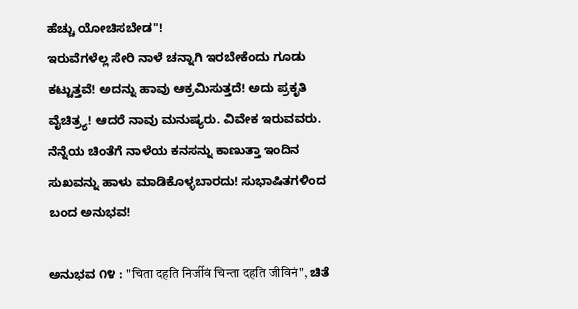ಹೆಚ್ಚು ಯೋಚಿಸಬೇಡ"!
ಇರುವೆಗಳೆಲ್ಲ ಸೇರಿ ನಾಳೆ ಚನ್ನಾಗಿ ಇರಬೇಕೆಂದು ಗೂಡು ಕಟ್ಟುತ್ತವೆ! ಅದನ್ನು ಹಾವು ಆಕ್ರಮಿಸುತ್ತದೆ! ಅದು ಪ್ರಕೃತಿ ವೈಚಿತ್ರ್ಯ! ಆದರೆ ನಾವು ಮನುಷ್ಯರು. ವಿವೇಕ ಇರುವವರು. ನೆನ್ನೆಯ ಚಿಂತೆಗೆ ನಾಳೆಯ ಕನಸನ್ನು ಕಾಣುತ್ತಾ ಇಂದಿನ ಸುಖವನ್ನು ಹಾಳು ಮಾಡಿಕೊಳ್ಳಬಾರದು! ಸುಭಾಷಿತಗಳಿಂದ ಬಂದ ಅನುಭವ!

ಅನುಭವ ೧೪ : "चिता दहति निर्जीवं चिन्ता दहति जीविनं", ಚಿತೆ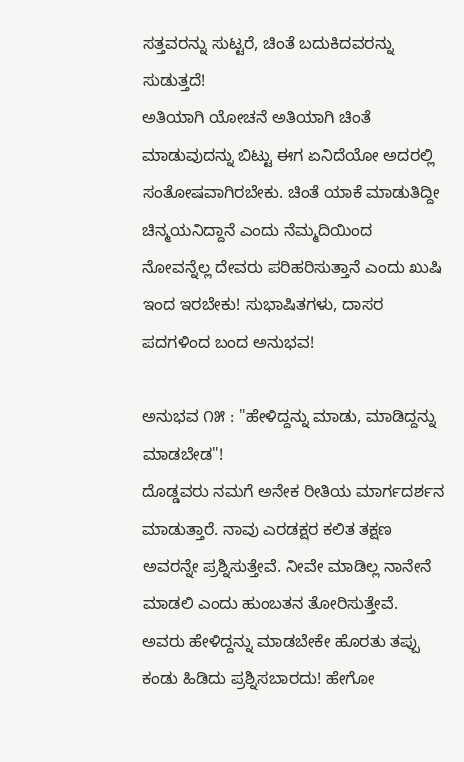ಸತ್ತವರನ್ನು ಸುಟ್ಟರೆ, ಚಿಂತೆ ಬದುಕಿದವರನ್ನು ಸುಡುತ್ತದೆ!
ಅತಿಯಾಗಿ ಯೋಚನೆ ಅತಿಯಾಗಿ ಚಿಂತೆ ಮಾಡುವುದನ್ನು ಬಿಟ್ಟು ಈಗ ಏನಿದೆಯೋ ಅದರಲ್ಲಿ ಸಂತೋಷವಾಗಿರಬೇಕು. ಚಿಂತೆ ಯಾಕೆ ಮಾಡುತಿದ್ದೀ ಚಿನ್ಮಯನಿದ್ದಾನೆ ಎಂದು ನೆಮ್ಮದಿಯಿಂದ ನೋವನ್ನೆಲ್ಲ ದೇವರು ಪರಿಹರಿಸುತ್ತಾನೆ ಎಂದು ಖುಷಿ ಇಂದ ಇರಬೇಕು! ಸುಭಾಷಿತಗಳು, ದಾಸರ ಪದಗಳಿಂದ ಬಂದ ಅನುಭವ!

ಅನುಭವ ೧೫ : "ಹೇಳಿದ್ದನ್ನು ಮಾಡು, ಮಾಡಿದ್ದನ್ನು ಮಾಡಬೇಡ"!
ದೊಡ್ಡವರು ನಮಗೆ ಅನೇಕ ರೀತಿಯ ಮಾರ್ಗದರ್ಶನ ಮಾಡುತ್ತಾರೆ. ನಾವು ಎರಡಕ್ಷರ ಕಲಿತ ತಕ್ಷಣ ಅವರನ್ನೇ ಪ್ರಶ್ನಿಸುತ್ತೇವೆ. ನೀವೇ ಮಾಡಿಲ್ಲ ನಾನೇನೆ ಮಾಡಲಿ ಎಂದು ಹುಂಬತನ ತೋರಿಸುತ್ತೇವೆ. ಅವರು ಹೇಳಿದ್ದನ್ನು ಮಾಡಬೇಕೇ ಹೊರತು ತಪ್ಪು ಕಂಡು ಹಿಡಿದು ಪ್ರಶ್ನಿಸಬಾರದು! ಹೇಗೋ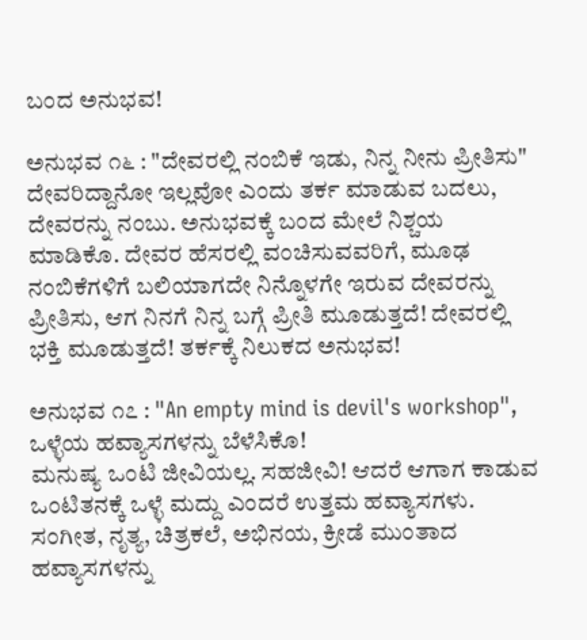ಬಂದ ಅನುಭವ!

ಅನುಭವ ೧೬ : "ದೇವರಲ್ಲಿ ನಂಬಿಕೆ ಇಡು, ನಿನ್ನ ನೀನು ಪ್ರೀತಿಸು"
ದೇವರಿದ್ದಾನೋ ಇಲ್ಲವೋ ಎಂದು ತರ್ಕ ಮಾಡುವ ಬದಲು, ದೇವರನ್ನು ನಂಬು. ಅನುಭವಕ್ಕೆ ಬಂದ ಮೇಲೆ ನಿಶ್ಚಯ ಮಾಡಿಕೊ. ದೇವರ ಹೆಸರಲ್ಲಿ ವಂಚಿಸುವವರಿಗೆ, ಮೂಢ ನಂಬಿಕೆಗಳಿಗೆ ಬಲಿಯಾಗದೇ ನಿನ್ನೊಳಗೇ ಇರುವ ದೇವರನ್ನು ಪ್ರೀತಿಸು, ಆಗ ನಿನಗೆ ನಿನ್ನ ಬಗ್ಗೆ ಪ್ರೀತಿ ಮೂಡುತ್ತದೆ! ದೇವರಲ್ಲಿ ಭಕ್ತಿ ಮೂಡುತ್ತದೆ! ತರ್ಕಕ್ಕೆ ನಿಲುಕದ ಅನುಭವ!

ಅನುಭವ ೧೭ : "An empty mind is devil's workshop", ಒಳ್ಳೆಯ ಹವ್ಯಾಸಗಳನ್ನು ಬೆಳೆಸಿಕೊ!
ಮನುಷ್ಯ ಒಂಟಿ ಜೀವಿಯಲ್ಲ. ಸಹಜೀವಿ! ಆದರೆ ಆಗಾಗ ಕಾಡುವ ಒಂಟಿತನಕ್ಕೆ ಒಳ್ಳೆ ಮದ್ದು ಎಂದರೆ ಉತ್ತಮ ಹವ್ಯಾಸಗಳು. ಸಂಗೀತ, ನೃತ್ಯ, ಚಿತ್ರಕಲೆ, ಅಭಿನಯ, ಕ್ರೀಡೆ ಮುಂತಾದ ಹವ್ಯಾಸಗಳನ್ನು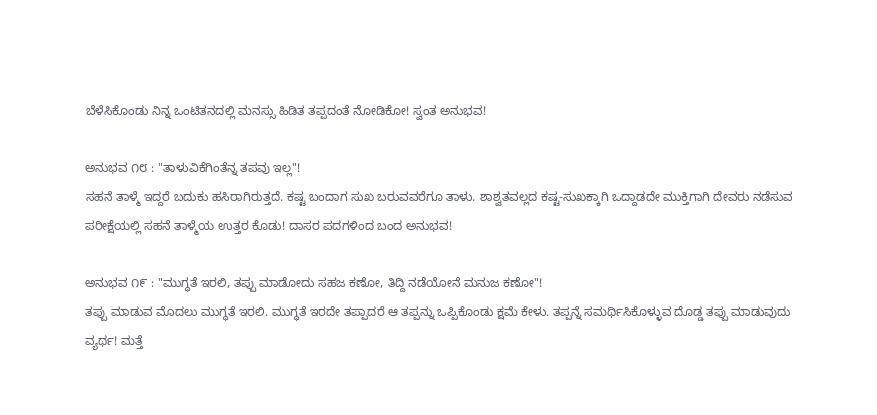ಬೆಳೆಸಿಕೊಂಡು ನಿನ್ನ ಒಂಟಿತನದಲ್ಲಿ ಮನಸ್ಸು ಹಿಡಿತ ತಪ್ಪದಂತೆ ನೋಡಿಕೋ! ಸ್ವಂತ ಅನುಭವ!

ಅನುಭವ ೧೮ : "ತಾಳುವಿಕೆಗಿಂತೆನ್ನ ತಪವು ಇಲ್ಲ"!
ಸಹನೆ ತಾಳ್ಮೆ ಇದ್ದರೆ ಬದುಕು ಹಸಿರಾಗಿರುತ್ತದೆ. ಕಷ್ಟ ಬಂದಾಗ ಸುಖ ಬರುವವರೆಗೂ ತಾಳು. ಶಾಶ್ವತವಲ್ಲದ ಕಷ್ಟ-ಸುಖಕ್ಕಾಗಿ ಒದ್ದಾಡದೇ ಮುಕ್ತಿಗಾಗಿ ದೇವರು ನಡೆಸುವ ಪರೀಕ್ಷೆಯಲ್ಲಿ ಸಹನೆ ತಾಳ್ಮೆಯ ಉತ್ತರ ಕೊಡು! ದಾಸರ ಪದಗಳಿಂದ ಬಂದ ಅನುಭವ!

ಅನುಭವ ೧೯ : "ಮುಗ್ಧತೆ ಇರಲಿ, ತಪ್ಪು ಮಾಡೋದು ಸಹಜ ಕಣೋ, ತಿದ್ದಿ ನಡೆಯೋನೆ ಮನುಜ ಕಣೋ"!
ತಪ್ಪು ಮಾಡುವ ಮೊದಲು ಮುಗ್ಧತೆ ಇರಲಿ. ಮುಗ್ಧತೆ ಇರದೇ ತಪ್ಪಾದರೆ ಆ ತಪ್ಪನ್ನು ಒಪ್ಪಿಕೊಂಡು ಕ್ಷಮೆ ಕೇಳು. ತಪ್ಪನ್ನೆ ಸಮರ್ಥಿಸಿಕೊಳ್ಳುವ ದೊಡ್ಡ ತಪ್ಪು ಮಾಡುವುದು ವ್ಯರ್ಥ! ಮತ್ತೆ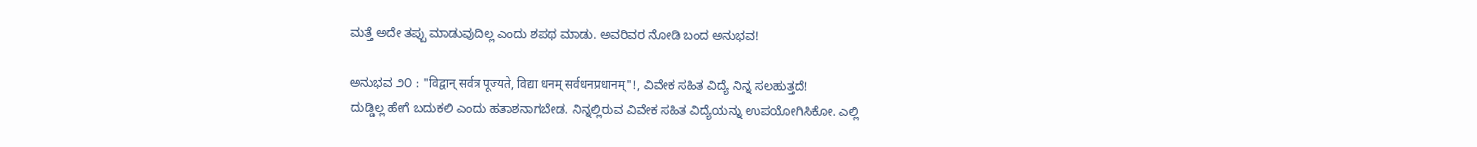ಮತ್ತೆ ಅದೇ ತಪ್ಪು ಮಾಡುವುದಿಲ್ಲ ಎಂದು ಶಪಥ ಮಾಡು. ಅವರಿವರ ನೋಡಿ ಬಂದ ಅನುಭವ!

ಅನುಭವ ೨೦ : "विद्वान् सर्वत्र पूज्यते, विद्या धनम् सर्वधनप्रधानम्"!, ವಿವೇಕ ಸಹಿತ ವಿದ್ಯೆ ನಿನ್ನ ಸಲಹುತ್ತದೆ!
ದುಡ್ಡಿಲ್ಲ ಹೇಗೆ ಬದುಕಲಿ ಎಂದು ಹತಾಶನಾಗಬೇಡ. ನಿನ್ನಲ್ಲಿರುವ ವಿವೇಕ ಸಹಿತ ವಿದ್ಯೆಯನ್ನು ಉಪಯೋಗಿಸಿಕೋ. ಎಲ್ಲಿ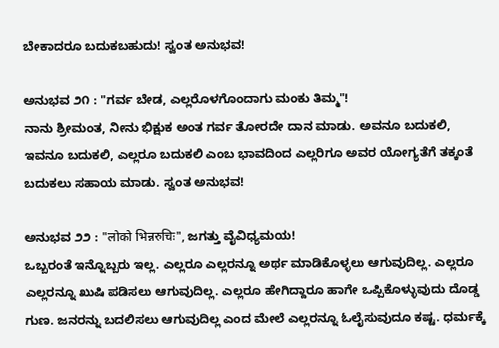ಬೇಕಾದರೂ ಬದುಕಬಹುದು! ಸ್ವಂತ ಅನುಭವ!

ಅನುಭವ ೨೧ : "ಗರ್ವ ಬೇಡ, ಎಲ್ಲರೊಳಗೊಂದಾಗು ಮಂಕು ತಿಮ್ಮ"!
ನಾನು ಶ್ರೀಮಂತ, ನೀನು ಭಿಕ್ಷುಕ ಅಂತ ಗರ್ವ ತೋರದೇ ದಾನ ಮಾಡು. ಅವನೂ ಬದುಕಲಿ, ಇವನೂ ಬದುಕಲಿ, ಎಲ್ಲರೂ ಬದುಕಲಿ ಎಂಬ ಭಾವದಿಂದ ಎಲ್ಲರಿಗೂ ಅವರ ಯೋಗ್ಯತೆಗೆ ತಕ್ಕಂತೆ ಬದುಕಲು ಸಹಾಯ ಮಾಡು. ಸ್ವಂತ ಅನುಭವ!

ಅನುಭವ ೨೨ : "लोको भिन्नरुचिः", ಜಗತ್ತು ವೈವಿಧ್ಯಮಯ!
ಒಬ್ಬರಂತೆ ಇನ್ನೊಬ್ಬರು ಇಲ್ಲ. ಎಲ್ಲರೂ ಎಲ್ಲರನ್ನೂ ಅರ್ಥ ಮಾಡಿಕೊಳ್ಳಲು ಆಗುವುದಿಲ್ಲ. ಎಲ್ಲರೂ ಎಲ್ಲರನ್ನೂ ಖುಷಿ ಪಡಿಸಲು ಆಗುವುದಿಲ್ಲ. ಎಲ್ಲರೂ ಹೇಗಿದ್ದಾರೂ ಹಾಗೇ ಒಪ್ಪಿಕೊಳ್ಳುವುದು ದೊಡ್ಡ ಗುಣ. ಜನರನ್ನು ಬದಲಿಸಲು ಆಗುವುದಿಲ್ಲ ಎಂದ ಮೇಲೆ ಎಲ್ಲರನ್ನೂ ಓಲೈಸುವುದೂ ಕಷ್ಟ. ಧರ್ಮಕ್ಕೆ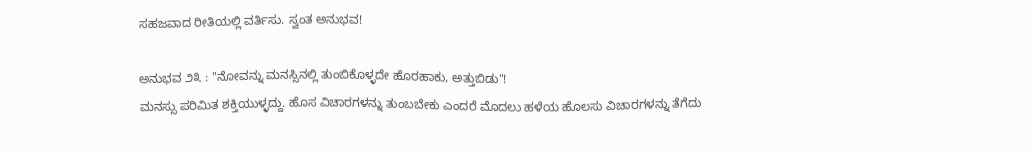ಸಹಜವಾದ ರೀತಿಯಲ್ಲಿ ವರ್ತಿಸು. ಸ್ವಂತ ಅನುಭವ!

ಅನುಭವ ೨೩ : "ನೋವನ್ನು ಮನಸ್ಸಿನಲ್ಲಿ ತುಂಬಿಕೊಳ್ಳದೇ ಹೊರಹಾಕು, ಅತ್ತುಬಿಡು"!
ಮನಸ್ಸು ಪರಿಮಿತ ಶಕ್ತಿಯುಳ್ಳದ್ದು. ಹೊಸ ವಿಚಾರಗಳನ್ನು ತುಂಬಬೇಕು ಎಂದರೆ ಮೊದಲು ಹಳೆಯ ಹೊಲಸು ವಿಚಾರಗಳನ್ನು ತೆಗೆದು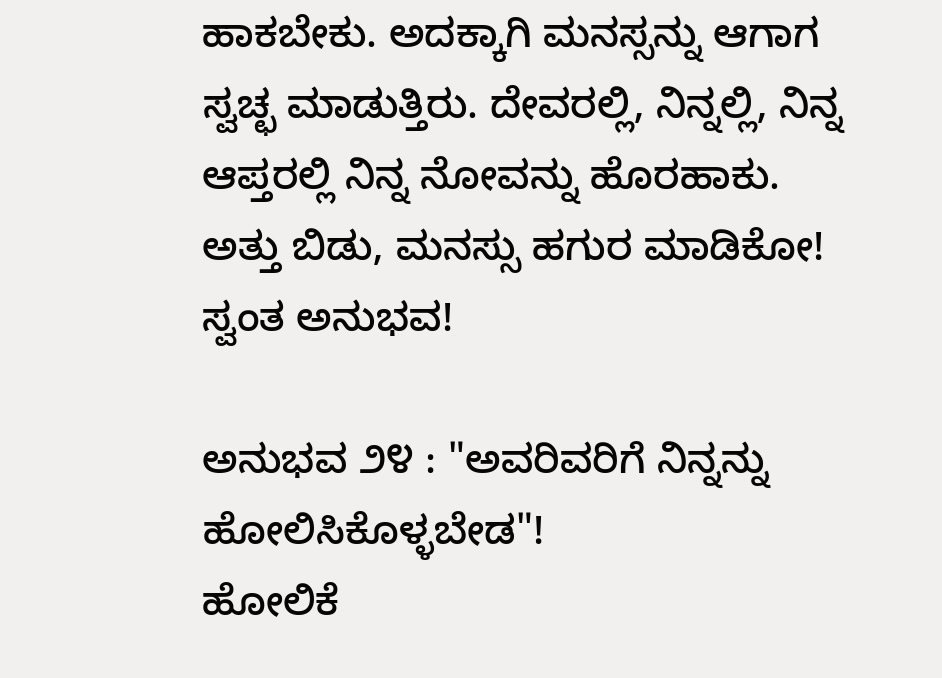ಹಾಕಬೇಕು. ಅದಕ್ಕಾಗಿ ಮನಸ್ಸನ್ನು ಆಗಾಗ ಸ್ವಚ್ಛ ಮಾಡುತ್ತಿರು. ದೇವರಲ್ಲಿ, ನಿನ್ನಲ್ಲಿ, ನಿನ್ನ ಆಪ್ತರಲ್ಲಿ ನಿನ್ನ ನೋವನ್ನು ಹೊರಹಾಕು. ಅತ್ತು ಬಿಡು, ಮನಸ್ಸು ಹಗುರ ಮಾಡಿಕೋ! ಸ್ವಂತ ಅನುಭವ!

ಅನುಭವ ೨೪ : "ಅವರಿವರಿಗೆ ನಿನ್ನನ್ನು ಹೋಲಿಸಿಕೊಳ್ಳಬೇಡ"!
ಹೋಲಿಕೆ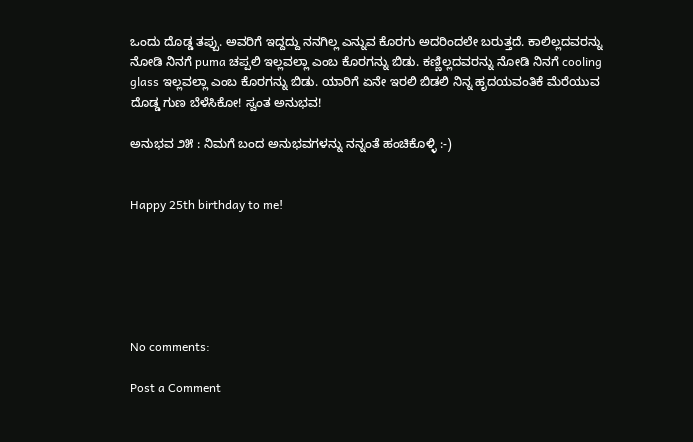ಒಂದು ದೊಡ್ಡ ತಪ್ಪು. ಅವರಿಗೆ ಇದ್ದದ್ದು ನನಗಿಲ್ಲ ಎನ್ನುವ ಕೊರಗು ಅದರಿಂದಲೇ ಬರುತ್ತದೆ. ಕಾಲಿಲ್ಲದವರನ್ನು ನೋಡಿ ನಿನಗೆ puma ಚಪ್ಪಲಿ ಇಲ್ಲವಲ್ಲಾ ಎಂಬ ಕೊರಗನ್ನು ಬಿಡು. ಕಣ್ಣಿಲ್ಲದವರನ್ನು ನೋಡಿ ನಿನಗೆ cooling glass ಇಲ್ಲವಲ್ಲಾ ಎಂಬ ಕೊರಗನ್ನು ಬಿಡು. ಯಾರಿಗೆ ಏನೇ ಇರಲಿ ಬಿಡಲಿ ನಿನ್ನ ಹೃದಯವಂತಿಕೆ ಮೆರೆಯುವ ದೊಡ್ಡ ಗುಣ ಬೆಳೆಸಿಕೋ! ಸ್ವಂತ ಅನುಭವ!

ಅನುಭವ ೨೫ : ನಿಮಗೆ ಬಂದ ಅನುಭವಗಳನ್ನು ನನ್ನಂತೆ ಹಂಚಿಕೊಳ್ಳಿ :-)


Happy 25th birthday to me!






No comments:

Post a Comment